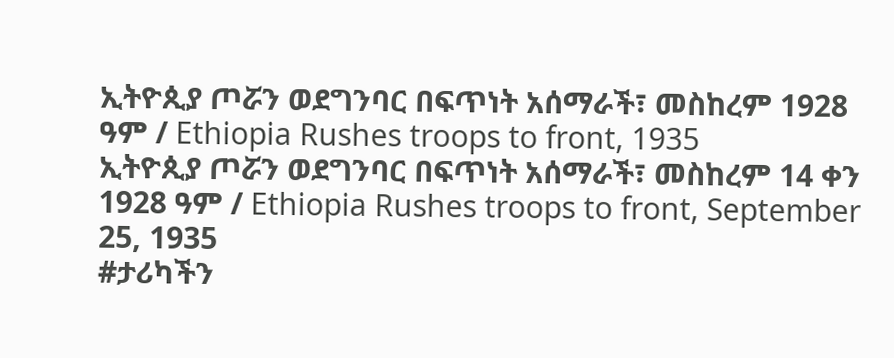ኢትዮጲያ ጦሯን ወደግንባር በፍጥነት አሰማራች፣ መስከረም 1928 ዓም / Ethiopia Rushes troops to front, 1935
ኢትዮጲያ ጦሯን ወደግንባር በፍጥነት አሰማራች፣ መስከረም 14 ቀን 1928 ዓም / Ethiopia Rushes troops to front, September 25, 1935
#ታሪካችን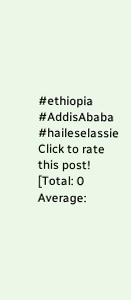#ethiopia #AddisAbaba #haileselassie
Click to rate this post!
[Total: 0 Average: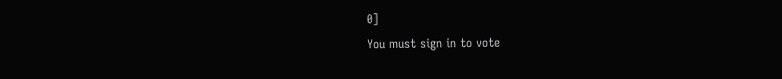0]
You must sign in to vote